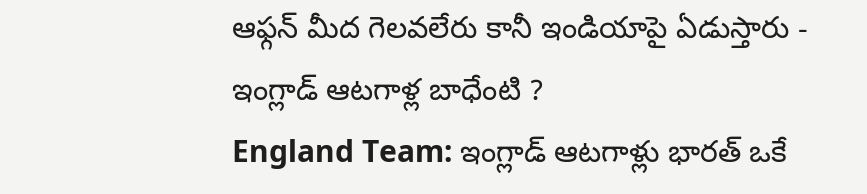ఆఫ్గన్ మీద గెలవలేరు కానీ ఇండియాపై ఏడుస్తారు - ఇంగ్లాడ్ ఆటగాళ్ల బాధేంటి ?
England Team: ఇంగ్లాడ్ ఆటగాళ్లు భారత్ ఒకే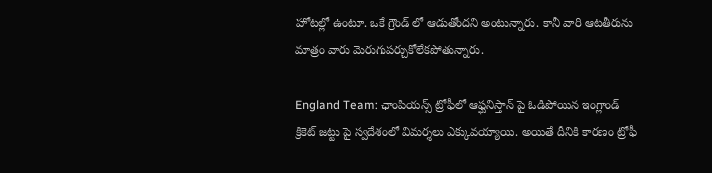హోటల్లో ఉంటూ. ఒకే గ్రౌండ్ లో ఆడుతోందని అంటున్నారు. కానీ వారి ఆటతీరును మాత్రం వారు మెరుగుపర్చుకోలేకపోతున్నారు.

England Team: ఛాంపియన్స్ ట్రోఫీలో ఆఫ్ఘనిస్తాన్ పై ఓడిపోయిన ఇంగ్లాండ్ క్రికెట్ జట్టు పై స్వదేశంలో విమర్శలు ఎక్కువయ్యాయి. అయితే దీనికి కారణం ట్రోఫీ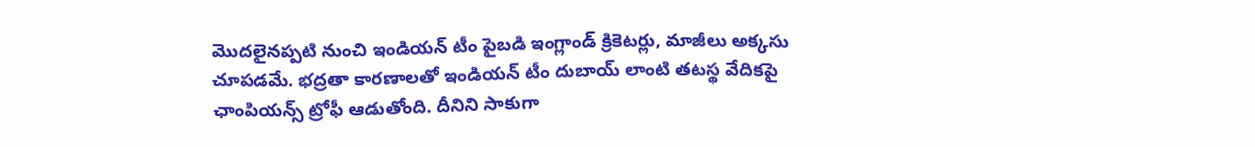మొదలైనప్పటి నుంచి ఇండియన్ టీం పైబడి ఇంగ్లాండ్ క్రికెటర్లు, మాజీలు అక్కసు చూపడమే. భద్రతా కారణాలతో ఇండియన్ టీం దుబాయ్ లాంటి తటస్థ వేదికపై ఛాంపియన్స్ ట్రోఫీ ఆడుతోంది. దీనిని సాకుగా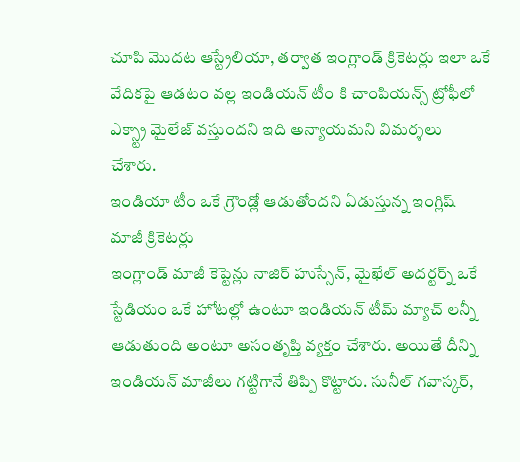చూపి మొదట ఆస్ట్రేలియా, తర్వాత ఇంగ్లాండ్ క్రికెటర్లు ఇలా ఒకే వేదికపై ఆడటం వల్ల ఇండియన్ టీం కి చాంపియన్స్ ట్రోఫీలో ఎక్స్ట్రా మైలేజ్ వస్తుందని ఇది అన్యాయమని విమర్శలు చేశారు.
ఇండియా టీం ఒకే గ్రౌండ్లో ఆడుతోందని ఏడుస్తున్న ఇంగ్లిష్ మాజీ క్రికెటర్లు
ఇంగ్లాండ్ మాజీ కెప్టెన్లు నాజిర్ హుస్సేన్, మైఖేల్ అదర్టర్న్ ఒకే స్టేడియం ఒకే హోటల్లో ఉంటూ ఇండియన్ టీమ్ మ్యాచ్ లన్నీ ఆడుతుంది అంటూ అసంతృప్తి వ్యక్తం చేశారు. అయితే దీన్ని ఇండియన్ మాజీలు గట్టిగానే తిప్పి కొట్టారు. సునీల్ గవాస్కర్,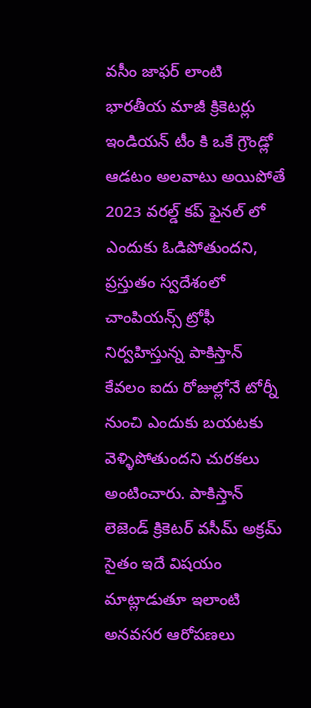వసీం జాఫర్ లాంటి భారతీయ మాజీ క్రికెటర్లు ఇండియన్ టీం కి ఒకే గ్రౌండ్లో ఆడటం అలవాటు అయిపోతే 2023 వరల్డ్ కప్ ఫైనల్ లో ఎందుకు ఓడిపోతుందని, ప్రస్తుతం స్వదేశంలో చాంపియన్స్ ట్రోఫీ నిర్వహిస్తున్న పాకిస్తాన్ కేవలం ఐదు రోజుల్లోనే టోర్నీ నుంచి ఎందుకు బయటకు వెళ్ళిపోతుందని చురకలు అంటించారు. పాకిస్తాన్ లెజెండ్ క్రికెటర్ వసీమ్ అక్రమ్ సైతం ఇదే విషయం మాట్లాడుతూ ఇలాంటి అనవసర ఆరోపణలు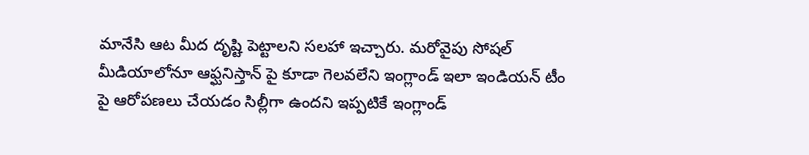మానేసి ఆట మీద దృష్టి పెట్టాలని సలహా ఇచ్చారు. మరోవైపు సోషల్ మీడియాలోనూ ఆఫ్ఘనిస్తాన్ పై కూడా గెలవలేని ఇంగ్లాండ్ ఇలా ఇండియన్ టీం పై ఆరోపణలు చేయడం సిల్లీగా ఉందని ఇప్పటికే ఇంగ్లాండ్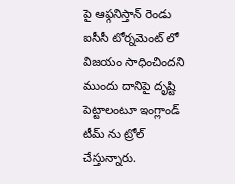పై ఆఫ్గనిస్తాన్ రెండు ఐసీసీ టోర్నమెంట్ లో విజయం సాధించిందని ముందు దానిపై దృష్టి పెట్టాలంటూ ఇంగ్లాండ్ టీమ్ ను ట్రోల్ చేస్తున్నారు.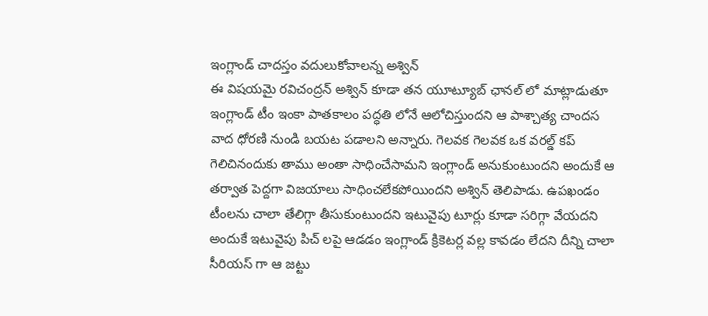ఇంగ్లాండ్ చాదస్తం వదులుకోవాలన్న అశ్విన్
ఈ విషయమై రవిచంద్రన్ అశ్విన్ కూడా తన యూట్యూబ్ ఛానల్ లో మాట్లాడుతూ ఇంగ్లాండ్ టీం ఇంకా పాతకాలం పద్ధతి లోనే ఆలోచిస్తుందని ఆ పాశ్చాత్య చాందస వాద ధోరణి నుండి బయట పడాలని అన్నారు. గెలవక గెలవక ఒక వరల్డ్ కప్ గెలిచినందుకు తాము అంతా సాధించేసామని ఇంగ్లాండ్ అనుకుంటుందని అందుకే ఆ తర్వాత పెద్దగా విజయాలు సాధించలేకపోయిందని అశ్విన్ తెలిపాడు. ఉపఖండం టీంలను చాలా తేలిగ్గా తీసుకుంటుందని ఇటువైపు టూర్లు కూడా సరిగ్గా వేయదని అందుకే ఇటువైపు పిచ్ లపై ఆడడం ఇంగ్లాండ్ క్రికెటర్ల వల్ల కావడం లేదని దీన్ని చాలా సీరియస్ గా ఆ జట్టు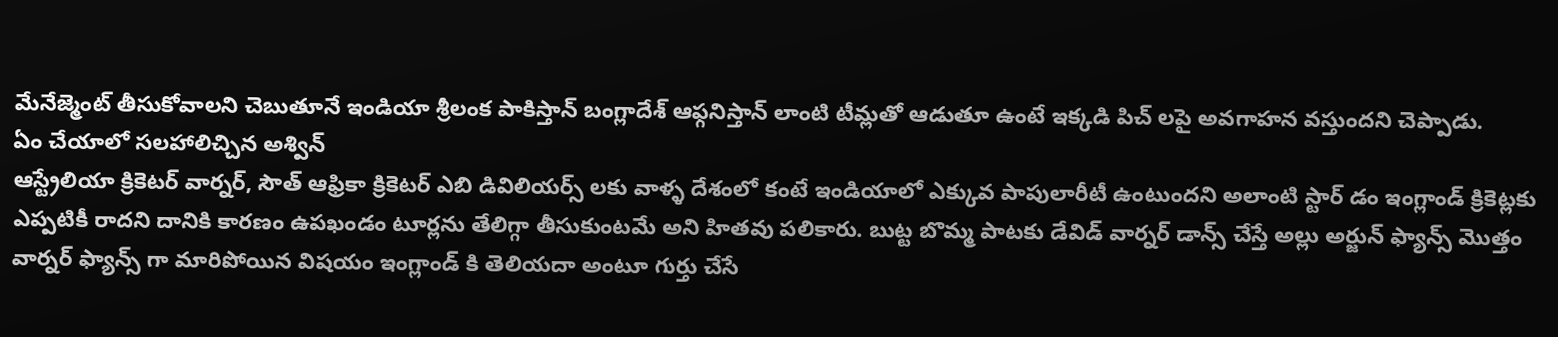మేనేజ్మెంట్ తీసుకోవాలని చెబుతూనే ఇండియా శ్రీలంక పాకిస్తాన్ బంగ్లాదేశ్ ఆఫ్గనిస్తాన్ లాంటి టీమ్లతో ఆడుతూ ఉంటే ఇక్కడి పిచ్ లపై అవగాహన వస్తుందని చెప్పాడు.
ఏం చేయాలో సలహాలిచ్చిన అశ్విన్
ఆస్ట్రేలియా క్రికెటర్ వార్నర్, సౌత్ ఆఫ్రికా క్రికెటర్ ఎబి డివిలియర్స్ లకు వాళ్ళ దేశంలో కంటే ఇండియాలో ఎక్కువ పాపులారీటీ ఉంటుందని అలాంటి స్టార్ డం ఇంగ్లాండ్ క్రికెట్లకు ఎప్పటికీ రాదని దానికి కారణం ఉపఖండం టూర్లను తేలిగ్గా తీసుకుంటమే అని హితవు పలికారు. బుట్ట బొమ్మ పాటకు డేవిడ్ వార్నర్ డాన్స్ చేస్తే అల్లు అర్జున్ ఫ్యాన్స్ మొత్తం వార్నర్ ఫ్యాన్స్ గా మారిపోయిన విషయం ఇంగ్లాండ్ కి తెలియదా అంటూ గుర్తు చేసే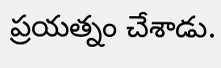ప్రయత్నం చేశాడు.